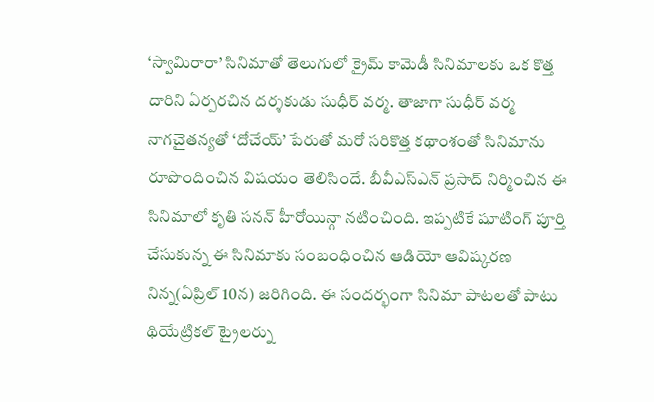‘స్వామిరారా’ సినిమాతో తెలుగులో క్రైమ్ కామెడీ సినిమాలకు ఒక కొత్త దారిని ఏర్పరచిన దర్శకుడు సుధీర్ వర్మ. తాజాగా సుధీర్ వర్మ నాగచైతన్యతో ‘దోచేయ్’ పేరుతో మరో సరికొత్త కథాంశంతో సినిమాను రూపొందించిన విషయం తెలిసిందే. బీవీఎస్ఎన్ ప్రసాద్ నిర్మించిన ఈ సినిమాలో కృతి సనన్ హీరోయిన్గా నటించింది. ఇప్పటికే షూటింగ్ పూర్తి చేసుకున్న ఈ సినిమాకు సంబంధించిన ఆడియో ఆవిష్కరణ నిన్న(ఏప్రిల్ 10న) జరిగింది. ఈ సందర్భంగా సినిమా పాటలతో పాటు థియేట్రికల్ ట్రైలర్ను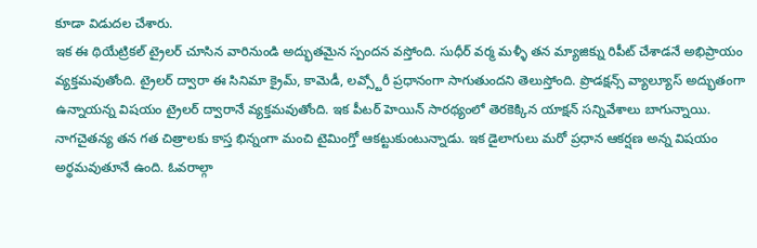కూడా విడుదల చేశారు.
ఇక ఈ థియేట్రికల్ ట్రైలర్ చూసిన వారినుండి అద్భుతమైన స్పందన వస్తోంది. సుధీర్ వర్మ మళ్ళీ తన మ్యాజిక్ను రిపీట్ చేశాడనే అభిప్రాయం వ్యక్తమవుతోంది. ట్రైలర్ ద్వారా ఈ సినిమా క్రైమ్, కామెడీ, లవ్స్టోరీ ప్రధానంగా సాగుతుందని తెలుస్తోంది. ప్రొడక్షన్స్ వ్యాల్యూస్ అద్భుతంగా ఉన్నాయన్న విషయం ట్రైలర్ ద్వారానే వ్యక్తమవుతోంది. ఇక పీటర్ హెయిన్ సారథ్యంలో తెరకెక్కిన యాక్షన్ సన్నివేశాలు బాగున్నాయి.
నాగచైతన్య తన గత చిత్రాలకు కాస్త భిన్నంగా మంచి టైమింగ్తో ఆకట్టుకుంటున్నాడు. ఇక డైలాగులు మరో ప్రధాన ఆకర్షణ అన్న విషయం అర్థమవుతూనే ఉంది. ఓవరాల్గా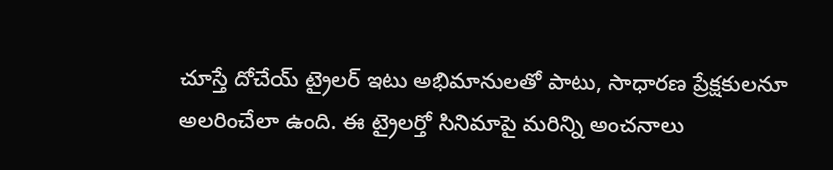చూస్తే దోచేయ్ ట్రైలర్ ఇటు అభిమానులతో పాటు, సాధారణ ప్రేక్షకులనూ అలరించేలా ఉంది. ఈ ట్రైలర్తో సినిమాపై మరిన్ని అంచనాలు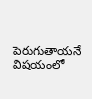పెరుగుతాయనే విషయంలో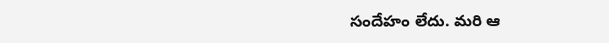సందేహం లేదు. మరి ఆ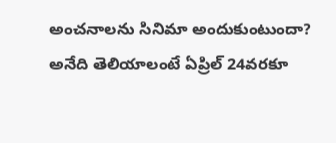అంచనాలను సినిమా అందుకుంటుందా? అనేది తెలియాలంటే ఏప్రిల్ 24వరకూ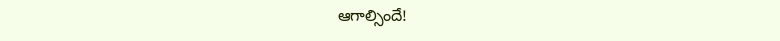ఆగాల్సిందే!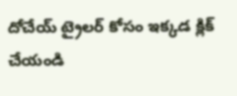దోచేయ్ ట్రైలర్ కోసం ఇక్కడ క్లిక్ చేయండి